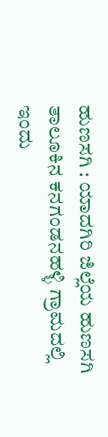ಹುಣಸಗಿ : ಯಾದಗಿರಿ ಜಿಲ್ಲೆಯ ಹುಣಸಗಿ ತಾಲೂಕಿನ ಕನಗಂಡನಹಳ್ಳಿ ಗ್ರಾಮದಲ್ಲಿ ಇಂದು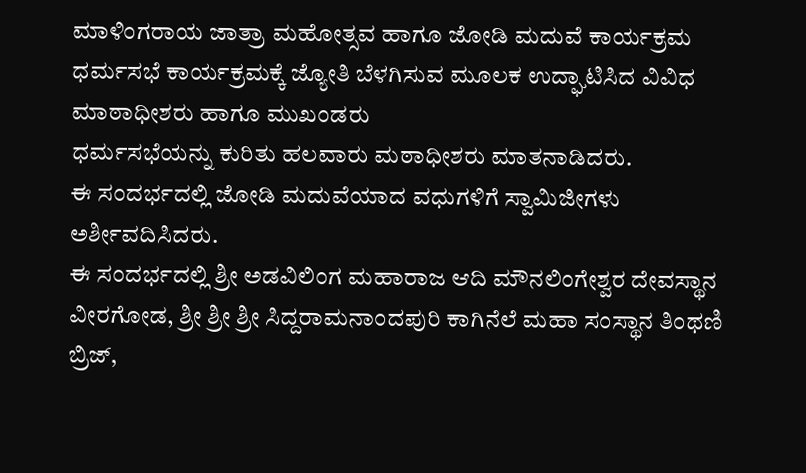ಮಾಳಿಂಗರಾಯ ಜಾತ್ರಾ ಮಹೋತ್ಸವ ಹಾಗೂ ಜೋಡಿ ಮದುವೆ ಕಾರ್ಯಕ್ರಮ ಧರ್ಮಸಭೆ ಕಾರ್ಯಕ್ರಮಕ್ಕೆ ಜ್ಯೋತಿ ಬೆಳಗಿಸುವ ಮೂಲಕ ಉದ್ಘಾಟಿಸಿದ ವಿವಿಧ ಮಾಠಾಧೀಶರು ಹಾಗೂ ಮುಖಂಡರು
ಧರ್ಮಸಭೆಯನ್ನು ಕುರಿತು ಹಲವಾರು ಮಠಾಧೀಶರು ಮಾತನಾಡಿದರು.
ಈ ಸಂದರ್ಭದಲ್ಲಿ ಜೋಡಿ ಮದುವೆಯಾದ ವಧುಗಳಿಗೆ ಸ್ವಾಮಿಜೀಗಳು ಅರ್ಶೀವದಿಸಿದರು.
ಈ ಸಂದರ್ಭದಲ್ಲಿ ಶ್ರೀ ಅಡವಿಲಿಂಗ ಮಹಾರಾಜ ಆದಿ ಮೌನಲಿಂಗೇಶ್ವರ ದೇವಸ್ಥಾನ ವೀರಗೋಡ, ಶ್ರೀ ಶ್ರೀ ಶ್ರೀ ಸಿದ್ದರಾಮನಾಂದಪುರಿ ಕಾಗಿನೆಲೆ ಮಹಾ ಸಂಸ್ಥಾನ ತಿಂಥಣಿ ಬ್ರಿಜ್,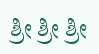ಶ್ರೀ ಶ್ರೀ ಶ್ರೀ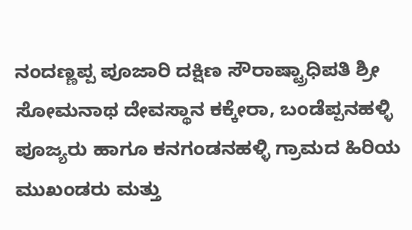ನಂದಣ್ಣಪ್ಪ ಪೂಜಾರಿ ದಕ್ಷಿಣ ಸೌರಾಷ್ಟ್ರಾಧಿಪತಿ ಶ್ರೀ ಸೋಮನಾಥ ದೇವಸ್ಥಾನ ಕಕ್ಕೇರಾ, ಬಂಡೆಪ್ಪನಹಳ್ಳಿ ಪೂಜ್ಯರು ಹಾಗೂ ಕನಗಂಡನಹಳ್ಳಿ ಗ್ರಾಮದ ಹಿರಿಯ ಮುಖಂಡರು ಮತ್ತು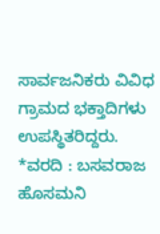ಸಾರ್ವಜನಿಕರು ವಿವಿಧ ಗ್ರಾಮದ ಭಕ್ತಾದಿಗಳು ಉಪಸ್ಥಿತರಿದ್ದರು.
*ವರದಿ : ಬಸವರಾಜ ಹೊಸಮನಿ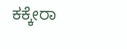ಕಕ್ಕೇರಾ